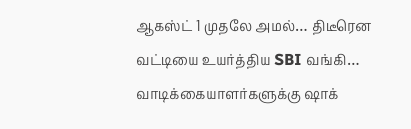ஆகஸ்ட் 1 முதலே அமல்… திடீரென வட்டியை உயர்த்திய SBI வங்கி… வாடிக்கையாளர்களுக்கு ஷாக்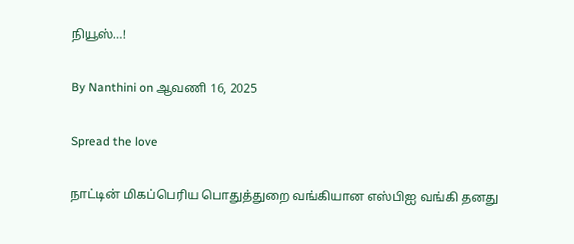நியூஸ்…!

By Nanthini on ஆவணி 16, 2025

Spread the love

நாட்டின் மிகப்பெரிய பொதுத்துறை வங்கியான எஸ்பிஐ வங்கி தனது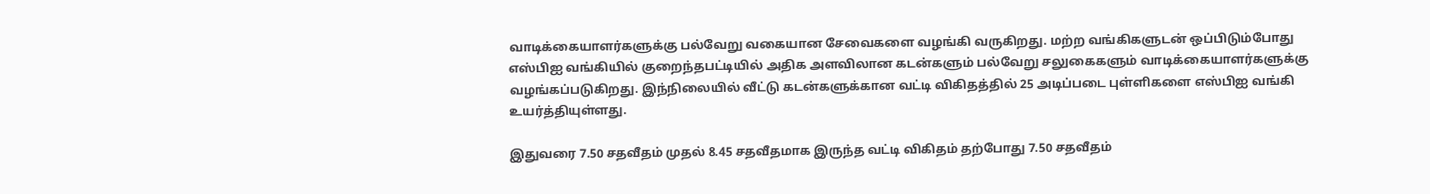வாடிக்கையாளர்களுக்கு பல்வேறு வகையான சேவைகளை வழங்கி வருகிறது. மற்ற வங்கிகளுடன் ஒப்பிடும்போது எஸ்பிஐ வங்கியில் குறைந்தபட்டியில் அதிக அளவிலான கடன்களும் பல்வேறு சலுகைகளும் வாடிக்கையாளர்களுக்கு வழங்கப்படுகிறது. இந்நிலையில் வீட்டு கடன்களுக்கான வட்டி விகிதத்தில் 25 அடிப்படை புள்ளிகளை எஸ்பிஐ வங்கி உயர்த்தியுள்ளது.

இதுவரை 7.50 சதவீதம் முதல் 8.45 சதவீதமாக இருந்த வட்டி விகிதம் தற்போது 7.50 சதவீதம்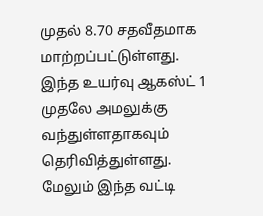முதல் 8.70 சதவீதமாக மாற்றப்பட்டுள்ளது. இந்த உயர்வு ஆகஸ்ட் 1 முதலே அமலுக்கு வந்துள்ளதாகவும் தெரிவித்துள்ளது. மேலும் இந்த வட்டி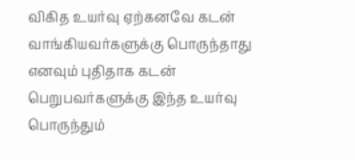விகித உயர்வு ஏற்கனவே கடன் வாங்கியவர்களுக்கு பொருந்தாது எனவும் புதிதாக கடன் பெறுபவர்களுக்கு இந்த உயர்வு பொருந்தும்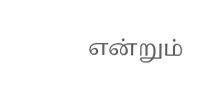என்றும்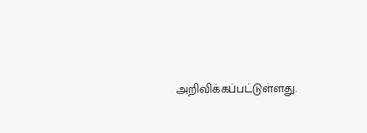அறிவிக்கப்பட்டுள்ளது.